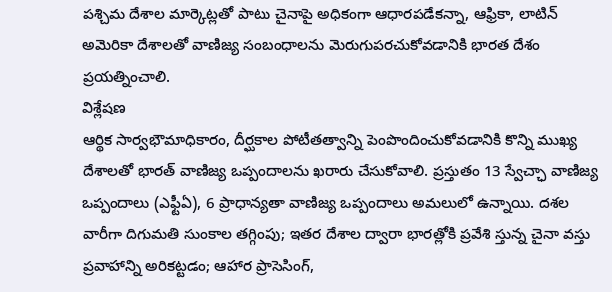పశ్చిమ దేశాల మార్కెట్లతో పాటు చైనాపై అధికంగా ఆధారపడేకన్నా, ఆఫ్రికా, లాటిన్ అమెరికా దేశాలతో వాణిజ్య సంబంధాలను మెరుగుపరచుకోవడానికి భారత దేశం ప్రయత్నించాలి.
విశ్లేషణ
ఆర్థిక సార్వభౌమాధికారం, దీర్ఘకాల పోటీతత్వాన్ని పెంపొందించుకోవడానికి కొన్ని ముఖ్య దేశాలతో భారత్ వాణిజ్య ఒప్పందాలను ఖరారు చేసుకోవాలి. ప్రస్తుతం 13 స్వేచ్ఛా వాణిజ్య ఒప్పందాలు (ఎఫ్టీఏ), 6 ప్రాధాన్యతా వాణిజ్య ఒప్పందాలు అమలులో ఉన్నాయి. దశల వారీగా దిగుమతి సుంకాల తగ్గింపు; ఇతర దేశాల ద్వారా భారత్లోకి ప్రవేశి స్తున్న చైనా వస్తు ప్రవాహాన్ని అరికట్టడం; ఆహార ప్రాసెసింగ్,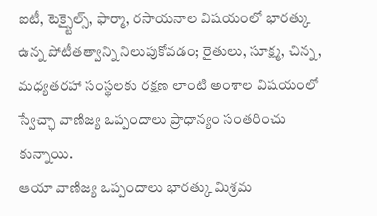ఐటీ, టెక్స్టైల్స్, ఫార్మా, రసాయనాల విషయంలో భారత్కు ఉన్న పోటీతత్వాన్ని నిలుపుకోవడం; రైతులు, సూక్ష్మ, చిన్న, మధ్యతరహా సంస్థలకు రక్షణ లాంటి అంశాల విషయంలో స్వేచ్ఛా వాణిజ్య ఒప్పందాలు ప్రాధాన్యం సంతరించు కున్నాయి.
ఆయా వాణిజ్య ఒప్పందాలు భారత్కు మిశ్రమ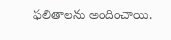ఫలితాలను అందించాయి.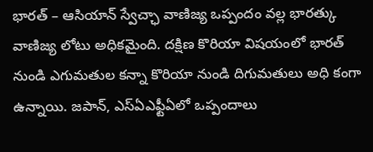భారత్ – ఆసియాన్ స్వేచ్ఛా వాణిజ్య ఒప్పందం వల్ల భారత్కు వాణిజ్య లోటు అధికమైంది. దక్షిణ కొరియా విషయంలో భారత్ నుండి ఎగుమతుల కన్నా కొరియా నుండి దిగుమతులు అధి కంగా ఉన్నాయి. జపాన్, ఎస్ఏఎఫ్టీఏలో ఒప్పందాలు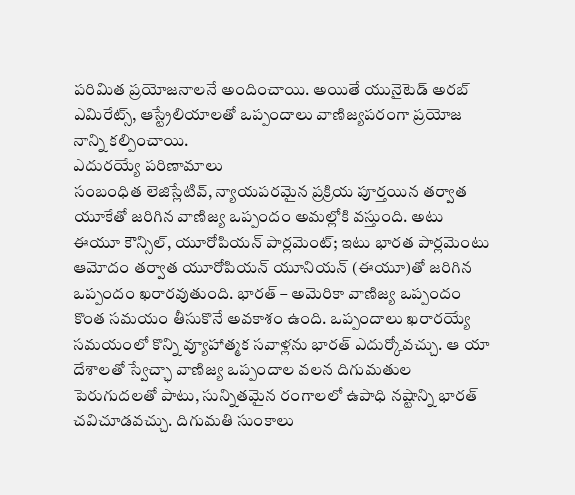పరిమిత ప్రయోజనాలనే అందించాయి. అయితే యునైటెడ్ అరబ్ ఎమిరేట్స్, ఆస్ట్రేలియాలతో ఒప్పందాలు వాణిజ్యపరంగా ప్రయోజ నాన్ని కల్పించాయి.
ఎదురయ్యే పరిణామాలు
సంబంధిత లెజిస్లేటివ్, న్యాయపరమైన ప్రక్రియ పూర్తయిన తర్వాత యూకేతో జరిగిన వాణిజ్య ఒప్పందం అమల్లోకి వస్తుంది. అటు ఈయూ కౌన్సిల్, యూరోపియన్ పార్లమెంట్; ఇటు భారత పార్లమెంటు ఆమోదం తర్వాత యూరోపియన్ యూనియన్ (ఈయూ)తో జరిగిన ఒప్పందం ఖరారవుతుంది. భారత్ – అమెరికా వాణిజ్య ఒప్పందం కొంత సమయం తీసుకొనే అవకాశం ఉంది. ఒప్పందాలు ఖరారయ్యే సమయంలో కొన్ని వ్యూహాత్మక సవాళ్లను భారత్ ఎదుర్కోవచ్చు. ఆ యా దేశాలతో స్వేచ్ఛా వాణిజ్య ఒప్పందాల వలన దిగుమతుల పెరుగుదలతో పాటు, సున్నితమైన రంగాలలో ఉపాధి నష్టాన్ని భారత్ చవిచూడవచ్చు. దిగుమతి సుంకాలు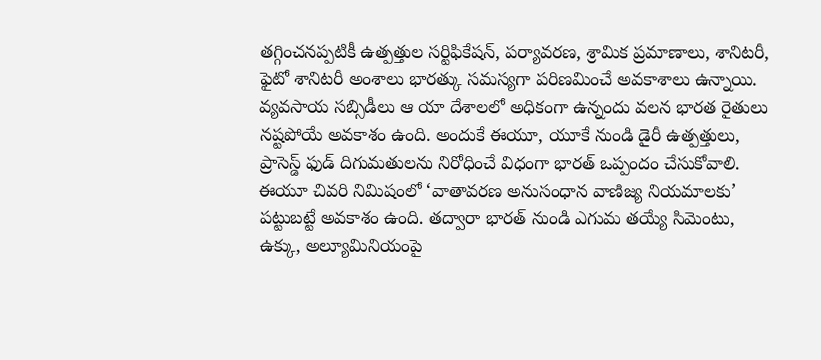తగ్గించనప్పటికీ ఉత్పత్తుల సర్టిఫికేషన్, పర్యావరణ, శ్రామిక ప్రమాణాలు, శానిటరీ, ఫైటో శానిటరీ అంశాలు భారత్కు సమస్యగా పరిణమించే అవకాశాలు ఉన్నాయి.
వ్యవసాయ సబ్సిడీలు ఆ యా దేశాలలో అధికంగా ఉన్నందు వలన భారత రైతులు నష్టపోయే అవకాశం ఉంది. అందుకే ఈయూ, యూకే నుండి డైరీ ఉత్పత్తులు, ప్రాసెస్డ్ ఫుడ్ దిగుమతులను నిరోధించే విధంగా భారత్ ఒప్పందం చేసుకోవాలి. ఈయూ చివరి నిమిషంలో ‘వాతావరణ అనుసంధాన వాణిజ్య నియమాలకు’ పట్టుబట్టే అవకాశం ఉంది. తద్వారా భారత్ నుండి ఎగుమ తయ్యే సిమెంటు, ఉక్కు, అల్యూమినియంపై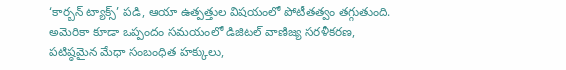‘కార్బన్ ట్యాక్స్’ పడి, ఆయా ఉత్పత్తుల విషయంలో పోటీతత్వం తగ్గుతుంది. అమెరికా కూడా ఒప్పందం సమయంలో డిజిటల్ వాణిజ్య సరళీకరణ, పటిష్ఠమైన మేధా సంబంధిత హక్కులు,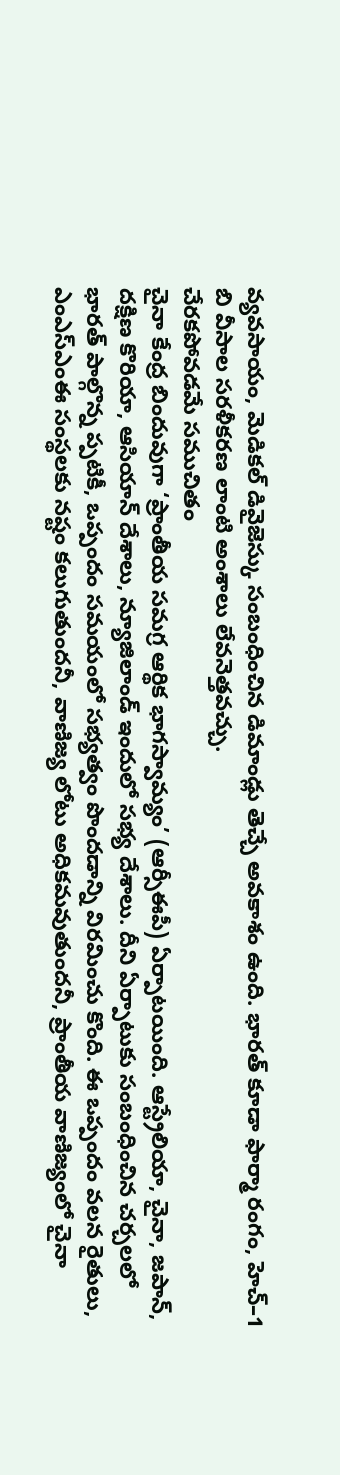వ్యవసాయం, మెడికల్ డివైజెస్కు సంబంధించిన డిమాండ్లు తెచ్చే అవకాశం ఉంది. భారత్ కూడా ఫార్మా రంగం, హెచ్–1 బి వీసాల సరళీకరణ లాంటి అంశాలు లేవనెత్తవచ్చు.
చేరకపోవడమే సముచితం
చైనా కేంద్ర బిందువుగా ‘ప్రాంతీయ సమగ్ర ఆర్థిక భాగస్వామ్యం’ (ఆర్సీఈపీ) ఏర్పాటయింది. ఆస్ట్రేలియా, చైనా, జపాన్, దక్షిణ కొరియా, ఆసియాన్ దేశాలు, న్యూజిలాండ్ ఇందులో సభ్య దేశాలు. దీని ఏర్పాటుకు సంబంధించిన చర్చలలో భారత్ పాల్గొన్న ప్పటికీ, ఒప్పందం సమయంలో సభ్యత్వం పొందడాన్ని విరమించు కొంది. ఈ ఒప్పందం వలన రైతులు, ఎంఎస్ఎంఈ సంస్థలకు నష్టం కలుగుతుందనీ, వాణిజ్య లోటు అధికమవుతుందనీ, ప్రాంతీయ వాణిజ్యంలో చైనా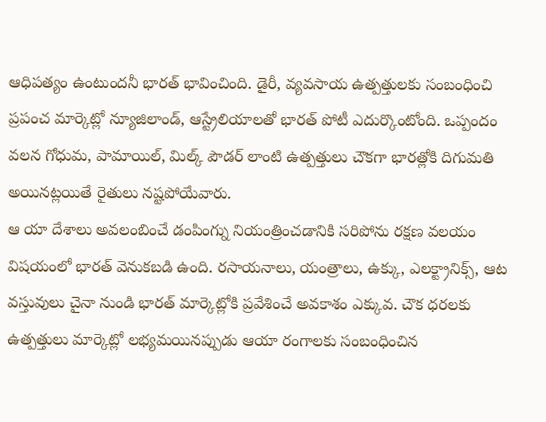ఆధిపత్యం ఉంటుందనీ భారత్ భావించింది. డైరీ, వ్యవసాయ ఉత్పత్తులకు సంబంధించి ప్రపంచ మార్కెట్లో న్యూజిలాండ్, ఆస్ట్రేలియాలతో భారత్ పోటీ ఎదుర్కొంటోంది. ఒప్పందం వలన గోధుమ, పామాయిల్, మిల్క్ పౌడర్ లాంటి ఉత్పత్తులు చౌకగా భారత్లోకి దిగుమతి అయినట్లయితే రైతులు నష్టపోయేవారు.
ఆ యా దేశాలు అవలంబించే డంపింగ్ను నియంత్రించడానికి సరిపోను రక్షణ వలయం విషయంలో భారత్ వెనుకబడి ఉంది. రసాయనాలు, యంత్రాలు, ఉక్కు, ఎలక్ట్రానిక్స్, ఆట వస్తువులు చైనా నుండి భారత్ మార్కెట్లోకి ప్రవేశించే అవకాశం ఎక్కువ. చౌక ధరలకు ఉత్పత్తులు మార్కెట్లో లభ్యమయినప్పుడు ఆయా రంగాలకు సంబంధించిన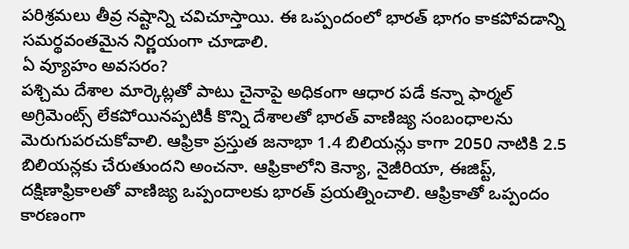పరిశ్రమలు తీవ్ర నష్టాన్ని చవిచూస్తాయి. ఈ ఒప్పందంలో భారత్ భాగం కాకపోవడాన్ని సమర్థవంతమైన నిర్ణయంగా చూడాలి.
ఏ వ్యూహం అవసరం?
పశ్చిమ దేశాల మార్కెట్లతో పాటు చైనాపై అధికంగా ఆధార పడే కన్నా ఫార్మల్ అగ్రిమెంట్స్ లేకపోయినప్పటికీ కొన్ని దేశాలతో భారత్ వాణిజ్య సంబంధాలను మెరుగుపరచుకోవాలి. ఆఫ్రికా ప్రస్తుత జనాభా 1.4 బిలియన్లు కాగా 2050 నాటికి 2.5 బిలియన్లకు చేరుతుందని అంచనా. ఆఫ్రికాలోని కెన్యా, నైజీరియా, ఈజిప్ట్, దక్షిణాఫ్రికాలతో వాణిజ్య ఒప్పందాలకు భారత్ ప్రయత్నించాలి. ఆఫ్రికాతో ఒప్పందం కారణంగా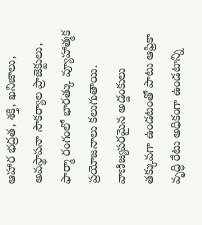ఆహార భద్రత, శక్తి, ఖనిజాలు, అవస్థాపనా సౌకర్యాల ప్రాజెక్టులు, ఫార్మా రంగంలో భారత్కు వ్యూహాత్మక ప్రయోజనాలు కలుగుతాయి. వాణిజ్యపరమైన అడ్డంకులు తక్కువగా ఉండటంతో పాటు ఆఫ్రికా వృద్ధి రేటు అధికంగా ఉండటాన్ని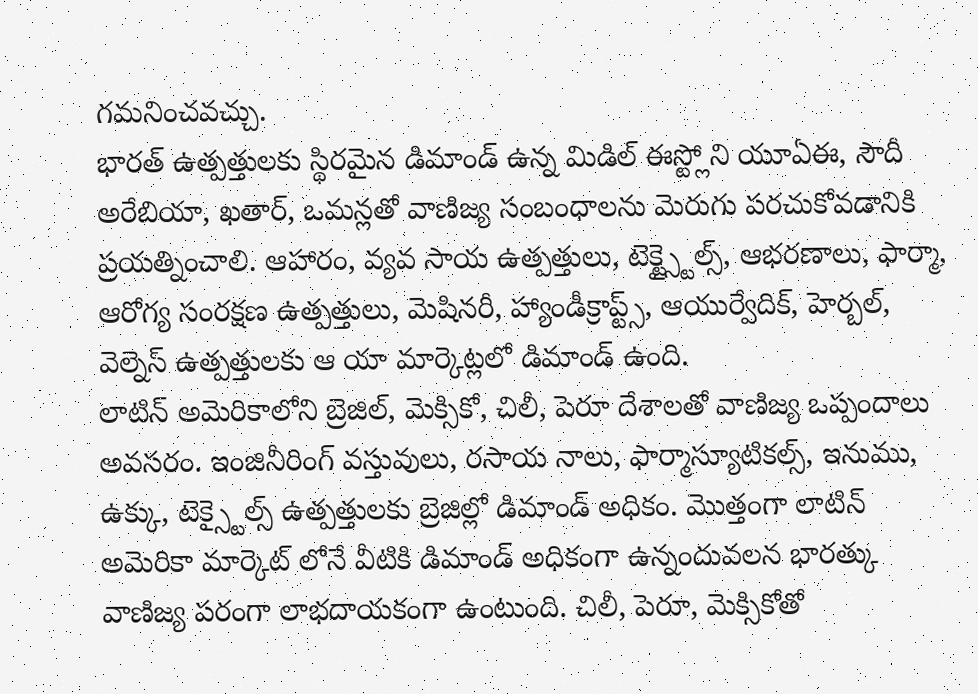గమనించవచ్చు.
భారత్ ఉత్పత్తులకు స్థిరమైన డిమాండ్ ఉన్న మిడిల్ ఈస్ట్లోని యూఏఈ, సౌదీ అరేబియా, ఖతార్, ఒమన్లతో వాణిజ్య సంబంధాలను మెరుగు పరచుకోవడానికి ప్రయత్నించాలి. ఆహారం, వ్యవ సాయ ఉత్పత్తులు, టెక్ట్స్టైల్స్, ఆభరణాలు, ఫార్మా, ఆరోగ్య సంరక్షణ ఉత్పత్తులు, మెషినరీ, హ్యాండీక్రాప్ట్స్, ఆయుర్వేదిక్, హెర్బల్, వెల్నెస్ ఉత్పత్తులకు ఆ యా మార్కెట్లలో డిమాండ్ ఉంది.
లాటిన్ అమెరికాలోని బ్రెజిల్, మెక్సికో, చిలీ, పెరూ దేశాలతో వాణిజ్య ఒప్పందాలు అవసరం. ఇంజినీరింగ్ వస్తువులు, రసాయ నాలు, ఫార్మాస్యూటికల్స్, ఇనుము, ఉక్కు, టెక్స్టైల్స్ ఉత్పత్తులకు బ్రెజిల్లో డిమాండ్ అధికం. మొత్తంగా లాటిన్ అమెరికా మార్కెట్ లోనే వీటికి డిమాండ్ అధికంగా ఉన్నందువలన భారత్కు వాణిజ్య పరంగా లాభదాయకంగా ఉంటుంది. చిలీ, పెరూ, మెక్సికోతో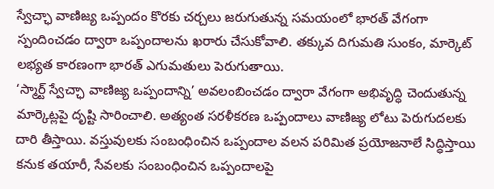స్వేచ్ఛా వాణిజ్య ఒప్పందం కొరకు చర్చలు జరుగుతున్న సమయంలో భారత్ వేగంగా స్పందించడం ద్వారా ఒప్పందాలను ఖరారు చేసుకోవాలి. తక్కువ దిగుమతి సుంకం, మార్కెట్ లభ్యత కారణంగా భారత్ ఎగుమతులు పెరుగుతాయి.
‘స్మార్ట్ స్వేచ్ఛా వాణిజ్య ఒప్పందాన్ని’ అవలంబించడం ద్వారా వేగంగా అభివృద్ధి చెందుతున్న మార్కెట్లపై దృష్టి సారించాలి. అత్యంత సరళీకరణ ఒప్పందాలు వాణిజ్య లోటు పెరుగుదలకు దారి తీస్తాయి. వస్తువులకు సంబంధించిన ఒప్పందాల వలన పరిమిత ప్రయోజనాలే సిద్ధిస్తాయి కనుక తయారీ, సేవలకు సంబంధించిన ఒప్పందాలపై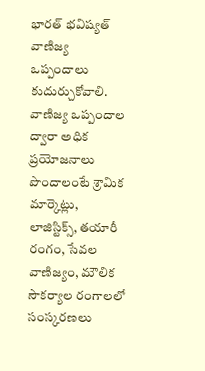భారత్ భవిష్యత్ వాణిజ్య ఒప్పందాలు కుదుర్చుకోవాలి. వాణిజ్య ఒప్పందాల ద్వారా అధిక ప్రయోజనాలు పొందాలంటే శ్రామిక మార్కెట్లు, లాజిస్టిక్స్, తయారీ రంగం, సేవల వాణిజ్యం, మౌలిక సౌకర్యాల రంగాలలో సంస్కరణలు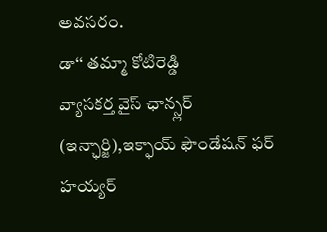అవసరం.
డా‘‘ తమ్మా కోటిరెడ్డి
వ్యాసకర్త వైస్ ఛాన్స్లర్ (ఇన్ఛార్జి),ఇక్ఫాయ్ ఫౌండేషన్ ఫర్ హయ్యర్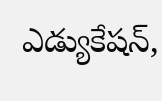ఎడ్యుకేషన్,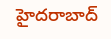హైదరాబాద్